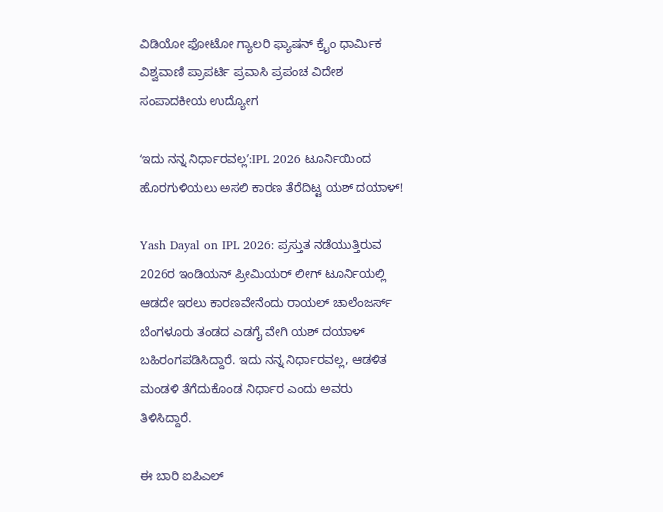ವಿಡಿಯೋ ಫೋಟೋ ಗ್ಯಾಲರಿ ಫ್ಯಾಷನ್ ಕ್ರೈಂ ಧಾರ್ಮಿಕ ವಿಶ್ವವಾಣಿ ಪ್ರಾಪರ್ಟಿ ಪ್ರವಾಸಿ ಪ್ರಪಂಚ ವಿದೇಶ ಸಂಪಾದಕೀಯ ಉದ್ಯೋಗ

ʻಇದು ನನ್ನ ನಿರ್ಧಾರವಲ್ಲʼ:IPL 2026 ಟೂರ್ನಿಯಿಂದ ಹೊರಗುಳಿಯಲು ಅಸಲಿ ಕಾರಣ ತೆರೆದಿಟ್ಟ ಯಶ್‌ ದಯಾಳ್‌!

Yash Dayal on IPL 2026: ಪ್ರಸ್ತುತ ನಡೆಯುತ್ತಿರುವ 2026ರ ಇಂಡಿಯನ್‌ ಪ್ರೀಮಿಯರ್‌ ಲೀಗ್‌ ಟೂರ್ನಿಯಲ್ಲಿ ಆಡದೇ ಇರಲು ಕಾರಣವೇನೆಂದು ರಾಯಲ್‌ ಚಾಲೆಂಜರ್ಸ್‌ ಬೆಂಗಳೂರು ತಂಡದ ಎಡಗೈ ವೇಗಿ ಯಶ್‌ ದಯಾಳ್‌ ಬಹಿರಂಗಪಡಿಸಿದ್ದಾರೆ. ಇದು ನನ್ನ ನಿರ್ಧಾರವಲ್ಲ, ಆಡಳಿತ ಮಂಡಳಿ ತೆಗೆದುಕೊಂಡ ನಿರ್ಧಾರ ಎಂದು ಅವರು ತಿಳಿಸಿದ್ದಾರೆ.

ಈ ಬಾರಿ ಐಪಿಎಲ್‌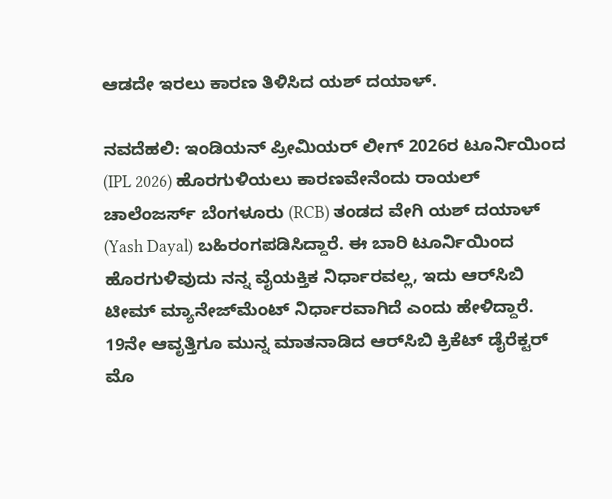ಆಡದೇ ಇರಲು ಕಾರಣ ತಿಳಿಸಿದ ಯಶ್‌ ದಯಾಳ್‌.

ನವದೆಹಲಿ: ಇಂಡಿಯನ್‌ ಪ್ರೀಮಿಯರ್‌ ಲೀಗ್‌ 2026ರ ಟೂರ್ನಿಯಿಂದ (IPL 2026) ಹೊರಗುಳಿಯಲು ಕಾರಣವೇನೆಂದು ರಾಯಲ್‌ ಚಾಲೆಂಜರ್ಸ್‌ ಬೆಂಗಳೂರು (RCB) ತಂಡದ ವೇಗಿ ಯಶ್‌ ದಯಾಳ್‌ (Yash Dayal) ಬಹಿರಂಗಪಡಿಸಿದ್ದಾರೆ. ಈ ಬಾರಿ ಟೂರ್ನಿಯಿಂದ ಹೊರಗುಳಿವುದು ನನ್ನ ವೈಯಕ್ತಿಕ ನಿರ್ಧಾರವಲ್ಲ, ಇದು ಆರ್‌ಸಿಬಿ ಟೀಮ್‌ ಮ್ಯಾನೇಜ್‌ಮೆಂಟ್‌ ನಿರ್ಧಾರವಾಗಿದೆ ಎಂದು ಹೇಳಿದ್ದಾರೆ. 19ನೇ ಆವೃತ್ತಿಗೂ ಮುನ್ನ ಮಾತನಾಡಿದ ಆರ್‌ಸಿಬಿ ಕ್ರಿಕೆಟ್‌ ಡೈರೆಕ್ಟರ್‌ ಮೊ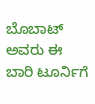ಬೊಬಾಟ್‌ ಅವರು ಈ ಬಾರಿ ಟೂರ್ನಿಗೆ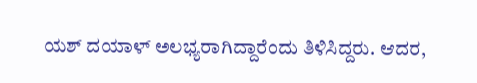ಯಶ್‌ ದಯಾಳ್‌ ಅಲಭ್ಯರಾಗಿದ್ದಾರೆಂದು ತಿಳಿಸಿದ್ದರು. ಆದರ,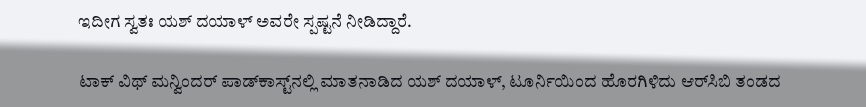ಇದೀಗ ಸ್ವತಃ ಯಶ್‌ ದಯಾಳ್‌ ಅವರೇ ಸ್ಪಷ್ಟನೆ ನೀಡಿದ್ದಾರೆ.

ಟಾಕ್‌ ವಿಥ್‌ ಮನ್ವಿಂದರ್‌ ಪಾಡ್‌ಕಾಸ್ಟ್‌ನಲ್ಲಿ ಮಾತನಾಡಿದ ಯಶ್‌ ದಯಾಳ್‌, ಟೂರ್ನಿಯಿಂದ ಹೊರಗಿಳಿದು ಆರ್‌ಸಿಬಿ ತಂಡದ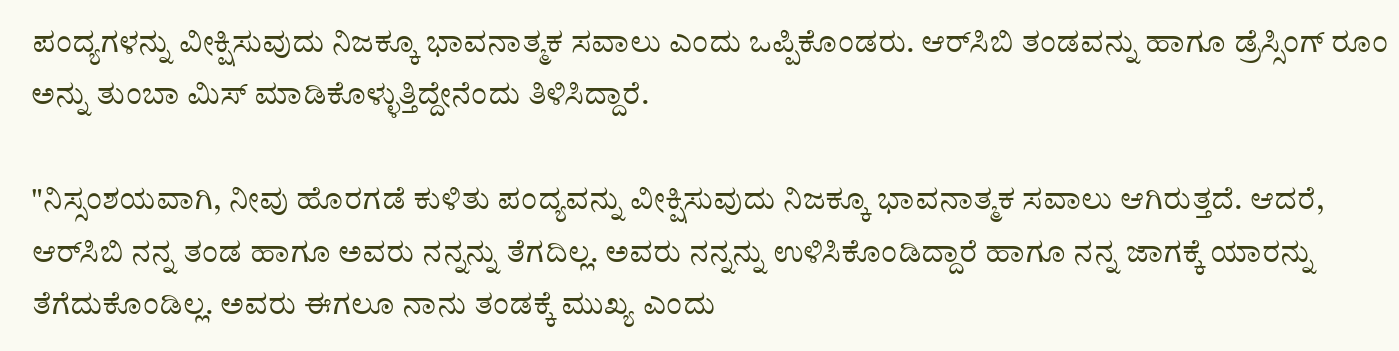ಪಂದ್ಯಗಳನ್ನು ವೀಕ್ಷಿಸುವುದು ನಿಜಕ್ಕೂ ಭಾವನಾತ್ಮಕ ಸವಾಲು ಎಂದು ಒಪ್ಪಿಕೊಂಡರು. ಆರ್‌ಸಿಬಿ ತಂಡವನ್ನು ಹಾಗೂ ಡ್ರೆಸ್ಸಿಂಗ್‌ ರೂಂ ಅನ್ನು ತುಂಬಾ ಮಿಸ್‌ ಮಾಡಿಕೊಳ್ಳುತ್ತಿದ್ದೇನೆಂದು ತಿಳಿಸಿದ್ದಾರೆ.

"ನಿಸ್ಸಂಶಯವಾಗಿ, ನೀವು ಹೊರಗಡೆ ಕುಳಿತು ಪಂದ್ಯವನ್ನು ವೀಕ್ಷಿಸುವುದು ನಿಜಕ್ಕೂ ಭಾವನಾತ್ಮಕ ಸವಾಲು ಆಗಿರುತ್ತದೆ. ಆದರೆ, ಆರ್‌ಸಿಬಿ ನನ್ನ ತಂಡ ಹಾಗೂ ಅವರು ನನ್ನನ್ನು ತೆಗದಿಲ್ಲ. ಅವರು ನನ್ನನ್ನು ಉಳಿಸಿಕೊಂಡಿದ್ದಾರೆ ಹಾಗೂ ನನ್ನ ಜಾಗಕ್ಕೆ ಯಾರನ್ನು ತೆಗೆದುಕೊಂಡಿಲ್ಲ. ಅವರು ಈಗಲೂ ನಾನು ತಂಡಕ್ಕೆ ಮುಖ್ಯ ಎಂದು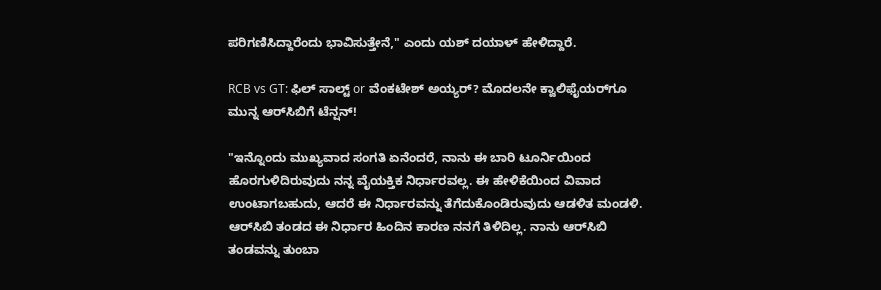ಪರಿಗಣಿಸಿದ್ದಾರೆಂದು ಭಾವಿಸುತ್ತೇನೆ," ಎಂದು ಯಶ್‌ ದಯಾಳ್‌ ಹೇಳಿದ್ದಾರೆ.

RCB vs GT: ಫಿಲ್‌ ಸಾಲ್ಟ್‌ or ವೆಂಕಟೇಶ್‌ ಅಯ್ಯರ್‌? ಮೊದಲನೇ ಕ್ವಾಲಿಫೈಯರ್‌ಗೂ ಮುನ್ನ ಆರ್‌ಸಿಬಿಗೆ ಟೆನ್ಷನ್‌!

"ಇನ್ನೊಂದು ಮುಖ್ಯವಾದ ಸಂಗತಿ ಏನೆಂದರೆ, ನಾನು ಈ ಬಾರಿ ಟೂರ್ನಿಯಿಂದ ಹೊರಗುಳಿದಿರುವುದು ನನ್ನ ವೈಯಕ್ತಿಕ ನಿರ್ಧಾರವಲ್ಲ. ಈ ಹೇಳಿಕೆಯಿಂದ ವಿವಾದ ಉಂಟಾಗಬಹುದು, ಆದರೆ ಈ ನಿರ್ಧಾರವನ್ನು ತೆಗೆದುಕೊಂಡಿರುವುದು ಆಡಳಿತ ಮಂಡಳಿ. ಆರ್‌ಸಿಬಿ ತಂಡದ ಈ ನಿರ್ಧಾರ ಹಿಂದಿನ ಕಾರಣ ನನಗೆ ತಿಳಿದಿಲ್ಲ. ನಾನು ಆರ್‌ಸಿಬಿ ತಂಡವನ್ನು ತುಂಬಾ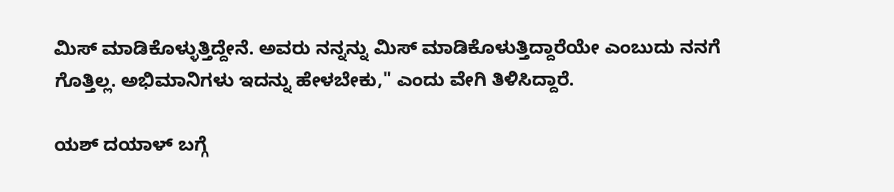ಮಿಸ್‌ ಮಾಡಿಕೊಳ್ಳುತ್ತಿದ್ದೇನೆ. ಅವರು ನನ್ನನ್ನು ಮಿಸ್‌ ಮಾಡಿಕೊಳುತ್ತಿದ್ದಾರೆಯೇ ಎಂಬುದು ನನಗೆ ಗೊತ್ತಿಲ್ಲ. ಅಭಿಮಾನಿಗಳು ಇದನ್ನು ಹೇಳಬೇಕು," ಎಂದು ವೇಗಿ ತಿಳಿಸಿದ್ದಾರೆ.

ಯಶ್‌ ದಯಾಳ್‌ ಬಗ್ಗೆ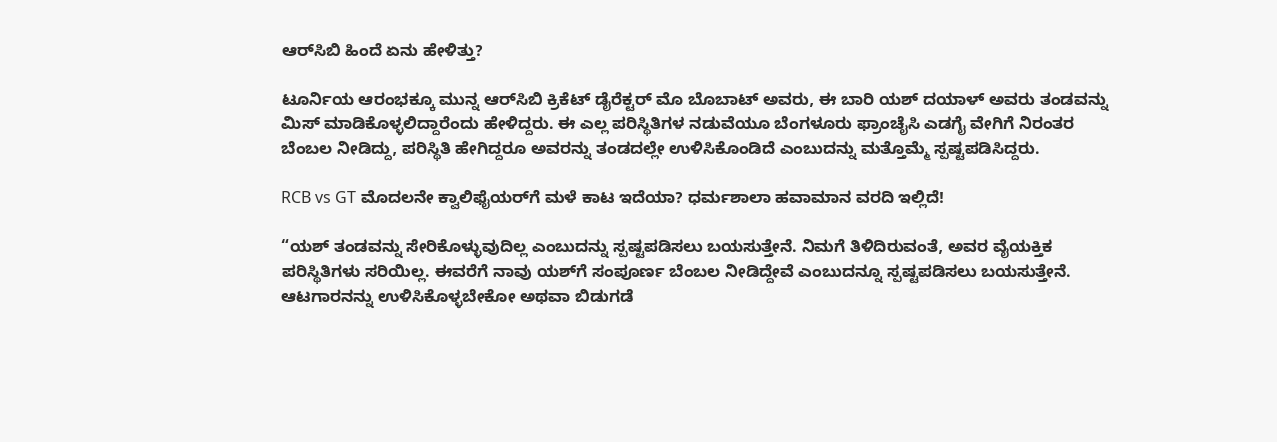ಆರ್‌ಸಿಬಿ ಹಿಂದೆ ಏನು ಹೇಳಿತ್ತು?

ಟೂರ್ನಿಯ ಆರಂಭಕ್ಕೂ ಮುನ್ನ ಆರ್‌ಸಿಬಿ ಕ್ರಿಕೆಟ್‌ ಡೈರೆಕ್ಟರ್‌ ಮೊ ಬೊಬಾಟ್‌ ಅವರು, ಈ ಬಾರಿ ಯಶ್‌ ದಯಾಳ್‌ ಅವರು ತಂಡವನ್ನು ಮಿಸ್‌ ಮಾಡಿಕೊಳ್ಳಲಿದ್ದಾರೆಂದು ಹೇಳಿದ್ದರು. ಈ ಎಲ್ಲ ಪರಿಸ್ಥಿತಿಗಳ ನಡುವೆಯೂ ಬೆಂಗಳೂರು ಫ್ರಾಂಚೈಸಿ ಎಡಗೈ ವೇಗಿಗೆ ನಿರಂತರ ಬೆಂಬಲ ನೀಡಿದ್ದು, ಪರಿಸ್ಥಿತಿ ಹೇಗಿದ್ದರೂ ಅವರನ್ನು ತಂಡದಲ್ಲೇ ಉಳಿಸಿಕೊಂಡಿದೆ ಎಂಬುದನ್ನು ಮತ್ತೊಮ್ಮೆ ಸ್ಪಷ್ಟಪಡಿಸಿದ್ದರು.

RCB vs GT ಮೊದಲನೇ ಕ್ವಾಲಿಫೈಯರ್‌ಗೆ ಮಳೆ ಕಾಟ ಇದೆಯಾ? ಧರ್ಮಶಾಲಾ ಹವಾಮಾನ ವರದಿ ಇಲ್ಲಿದೆ!

“ಯಶ್ ತಂಡವನ್ನು ಸೇರಿಕೊಳ್ಳುವುದಿಲ್ಲ ಎಂಬುದನ್ನು ಸ್ಪಷ್ಟಪಡಿಸಲು ಬಯಸುತ್ತೇನೆ. ನಿಮಗೆ ತಿಳಿದಿರುವಂತೆ, ಅವರ ವೈಯಕ್ತಿಕ ಪರಿಸ್ಥಿತಿಗಳು ಸರಿಯಿಲ್ಲ. ಈವರೆಗೆ ನಾವು ಯಶ್‌ಗೆ ಸಂಪೂರ್ಣ ಬೆಂಬಲ ನೀಡಿದ್ದೇವೆ ಎಂಬುದನ್ನೂ ಸ್ಪಷ್ಟಪಡಿಸಲು ಬಯಸುತ್ತೇನೆ. ಆಟಗಾರನನ್ನು ಉಳಿಸಿಕೊಳ್ಳಬೇಕೋ ಅಥವಾ ಬಿಡುಗಡೆ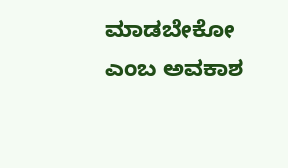ಮಾಡಬೇಕೋ ಎಂಬ ಅವಕಾಶ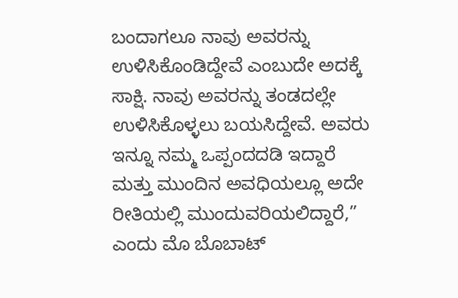ಬಂದಾಗಲೂ ನಾವು ಅವರನ್ನು ಉಳಿಸಿಕೊಂಡಿದ್ದೇವೆ ಎಂಬುದೇ ಅದಕ್ಕೆ ಸಾಕ್ಷಿ. ನಾವು ಅವರನ್ನು ತಂಡದಲ್ಲೇ ಉಳಿಸಿಕೊಳ್ಳಲು ಬಯಸಿದ್ದೇವೆ. ಅವರು ಇನ್ನೂ ನಮ್ಮ ಒಪ್ಪಂದದಡಿ ಇದ್ದಾರೆ ಮತ್ತು ಮುಂದಿನ ಅವಧಿಯಲ್ಲೂ ಅದೇ ರೀತಿಯಲ್ಲಿ ಮುಂದುವರಿಯಲಿದ್ದಾರೆ,” ಎಂದು ಮೊ ಬೊಬಾಟ್‌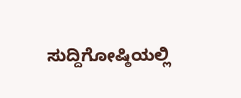ಸುದ್ದಿಗೋಷ್ಠಿಯಲ್ಲಿ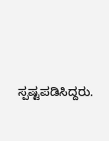ಸ್ಪಷ್ಟಪಡಿಸಿದ್ದರು.